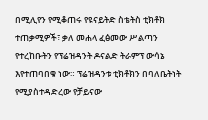በሚሊየን የሚቆጠሩ የዩናይትድ ስቴትስ ቲክቶክ ተጠቃሚዎች፣ ቃለ መሐላ ፈፅመው ሥልጣን የተረከቡትን የፕሬዝዳንት ዶናልድ ትራምፕ ውሳኔ እየተጠባበቁ ነው። ፕሬዝዳንቱ ቲክቶክን በባለቤትነት የሚያስተዳድረው የቻይናው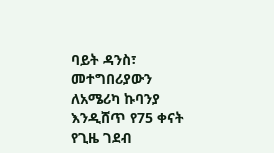ባይት ዳንስ፣ መተግበሪያውን ለአሜሪካ ኩባንያ እንዲሸጥ የ75 ቀናት የጊዜ ገደብ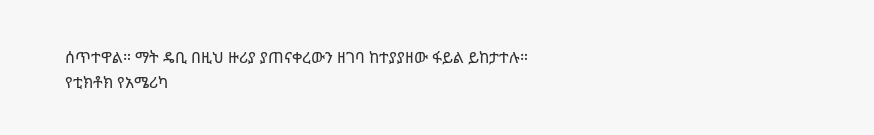ሰጥተዋል። ማት ዴቢ በዚህ ዙሪያ ያጠናቀረውን ዘገባ ከተያያዘው ፋይል ይከታተሉ።
የቲክቶክ የአሜሪካ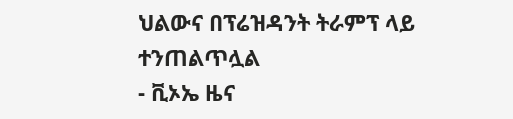ህልውና በፕሬዝዳንት ትራምፕ ላይ ተንጠልጥሏል
- ቪኦኤ ዜና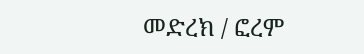መድረክ / ፎረም